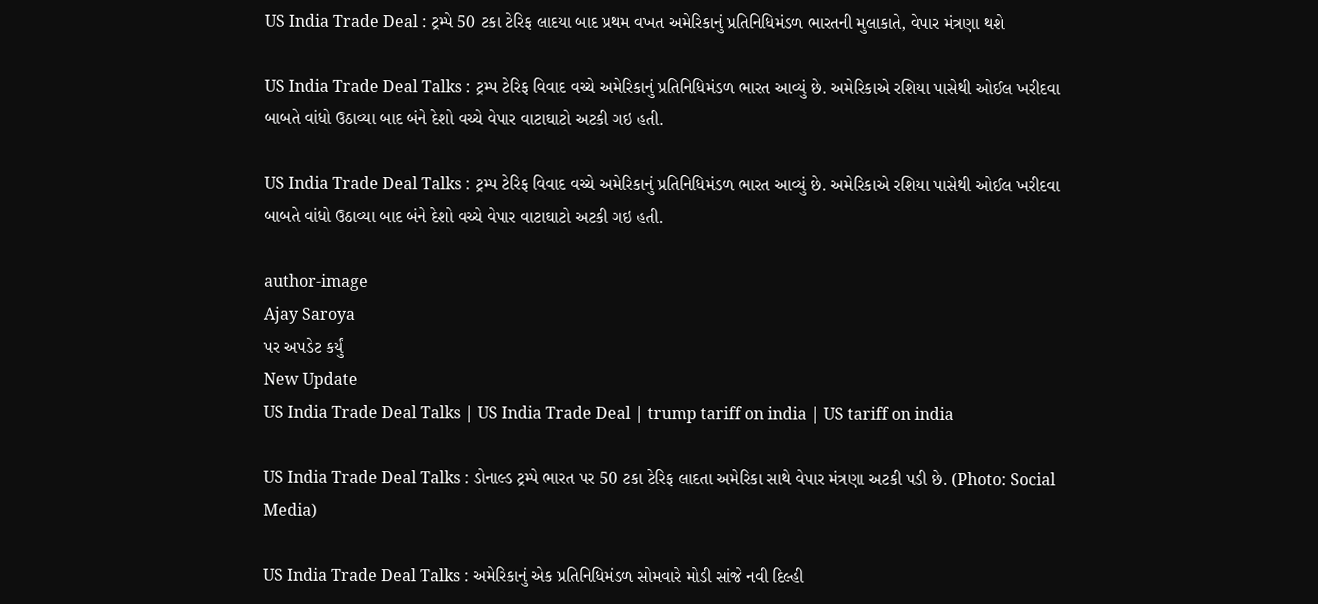US India Trade Deal : ટ્રમ્પે 50 ટકા ટેરિફ લાદયા બાદ પ્રથમ વખત અમેરિકાનું પ્રતિનિધિમંડળ ભારતની મુલાકાતે, વેપાર મંત્રણા થશે

US India Trade Deal Talks : ટ્રમ્પ ટેરિફ વિવાદ વચ્ચે અમેરિકાનું પ્રતિનિધિમંડળ ભારત આવ્યું છે. અમેરિકાએ રશિયા પાસેથી ઓઈલ ખરીદવા બાબતે વાંધો ઉઠાવ્યા બાદ બંને દેશો વચ્ચે વેપાર વાટાઘાટો અટકી ગઇ હતી.

US India Trade Deal Talks : ટ્રમ્પ ટેરિફ વિવાદ વચ્ચે અમેરિકાનું પ્રતિનિધિમંડળ ભારત આવ્યું છે. અમેરિકાએ રશિયા પાસેથી ઓઈલ ખરીદવા બાબતે વાંધો ઉઠાવ્યા બાદ બંને દેશો વચ્ચે વેપાર વાટાઘાટો અટકી ગઇ હતી.

author-image
Ajay Saroya
પર અપડેટ કર્યું
New Update
US India Trade Deal Talks | US India Trade Deal | trump tariff on india | US tariff on india

US India Trade Deal Talks : ડોનાલ્ડ ટ્રમ્પે ભારત પર 50 ટકા ટેરિફ લાદતા અમેરિકા સાથે વેપાર મંત્રણા અટકી પડી છે. (Photo: Social Media)

US India Trade Deal Talks : અમેરિકાનું એક પ્રતિનિધિમંડળ સોમવારે મોડી સાંજે નવી દિલ્હી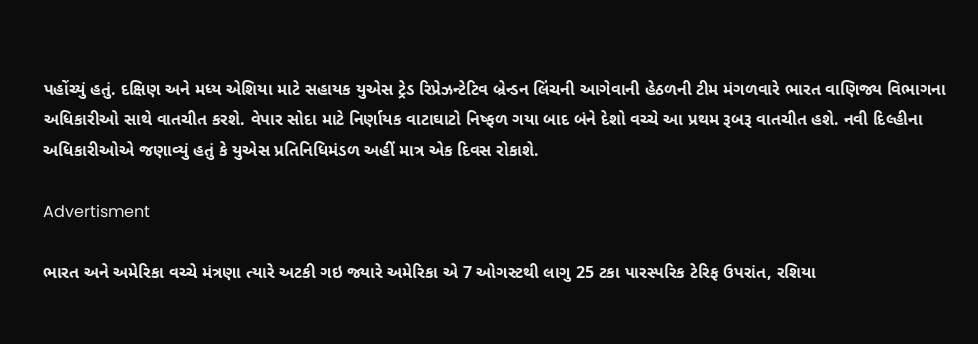પહોંચ્યું હતું. દક્ષિણ અને મધ્ય એશિયા માટે સહાયક યુએસ ટ્રેડ રિપ્રેઝન્ટેટિવ બ્રેન્ડન લિંચની આગેવાની હેઠળની ટીમ મંગળવારે ભારત વાણિજ્ય વિભાગના અધિકારીઓ સાથે વાતચીત કરશે. વેપાર સોદા માટે નિર્ણાયક વાટાઘાટો નિષ્ફળ ગયા બાદ બંને દેશો વચ્ચે આ પ્રથમ રૂબરૂ વાતચીત હશે. નવી દિલ્હીના અધિકારીઓએ જણાવ્યું હતું કે યુએસ પ્રતિનિધિમંડળ અહીં માત્ર એક દિવસ રોકાશે.

Advertisment

ભારત અને અમેરિકા વચ્ચે મંત્રણા ત્યારે અટકી ગઇ જ્યારે અમેરિકા એ 7 ઓગસ્ટથી લાગુ 25 ટકા પારસ્પરિક ટેરિફ ઉપરાંત, રશિયા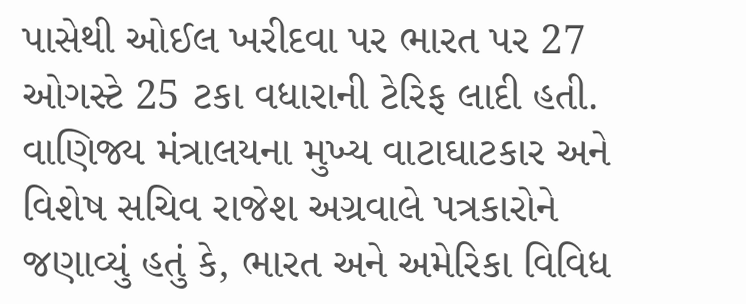પાસેથી ઓઈલ ખરીદવા પર ભારત પર 27 ઓગસ્ટે 25 ટકા વધારાની ટેરિફ લાદી હતી. વાણિજ્ય મંત્રાલયના મુખ્ય વાટાઘાટકાર અને વિશેષ સચિવ રાજેશ અગ્રવાલે પત્રકારોને જણાવ્યું હતું કે, ભારત અને અમેરિકા વિવિધ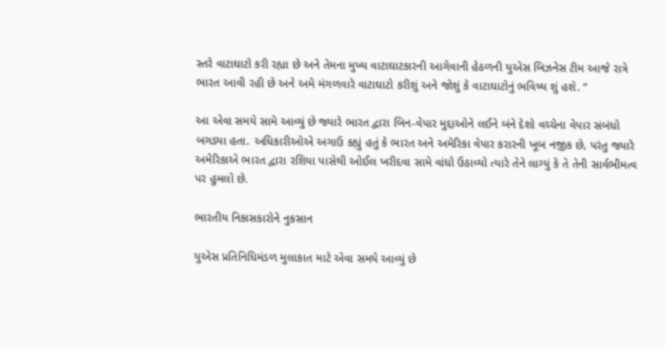સ્તરે વાટાઘાટો કરી રહ્યા છે અને તેમના મુખ્ય વાટાઘાટકારની આગેવાની હેઠળની યુએસ બિઝનેસ ટીમ આજે રાત્રે ભારત આવી રહી છે અને અમે મંગળવારે વાટાઘાટો કરીશું અને જોશું કે વાટાઘાટોનું ભવિષ્ય શું હશે. ”

આ એવા સમયે સામે આવ્યું છે જ્યારે ભારત દ્વારા બિન-વેપાર મુદ્દાઓને લઈને બંને દેશો વચ્ચેના વેપાર સંબંધો બગડ્યા હતા. અધિકારીઓએ અગાઉ કહ્યું હતું કે ભારત અને અમેરિકા વેપાર કરારની ખૂબ નજીક છે, પરંતુ જ્યારે અમેરિકાએ ભારત દ્વારા રશિયા પાસેથી ઓઈલ ખરીદવા સામે વાંધો ઉઠાવ્યો ત્યારે તેને લાગ્યું કે તે તેની સાર્વભૌમત્વ પર હુમલો છે.

ભારતીય નિકાસકારોને નુકસાન

યુએસ પ્રતિનિધિમંડળ મુલાકાત માટે એવા સમયે આવ્યું છે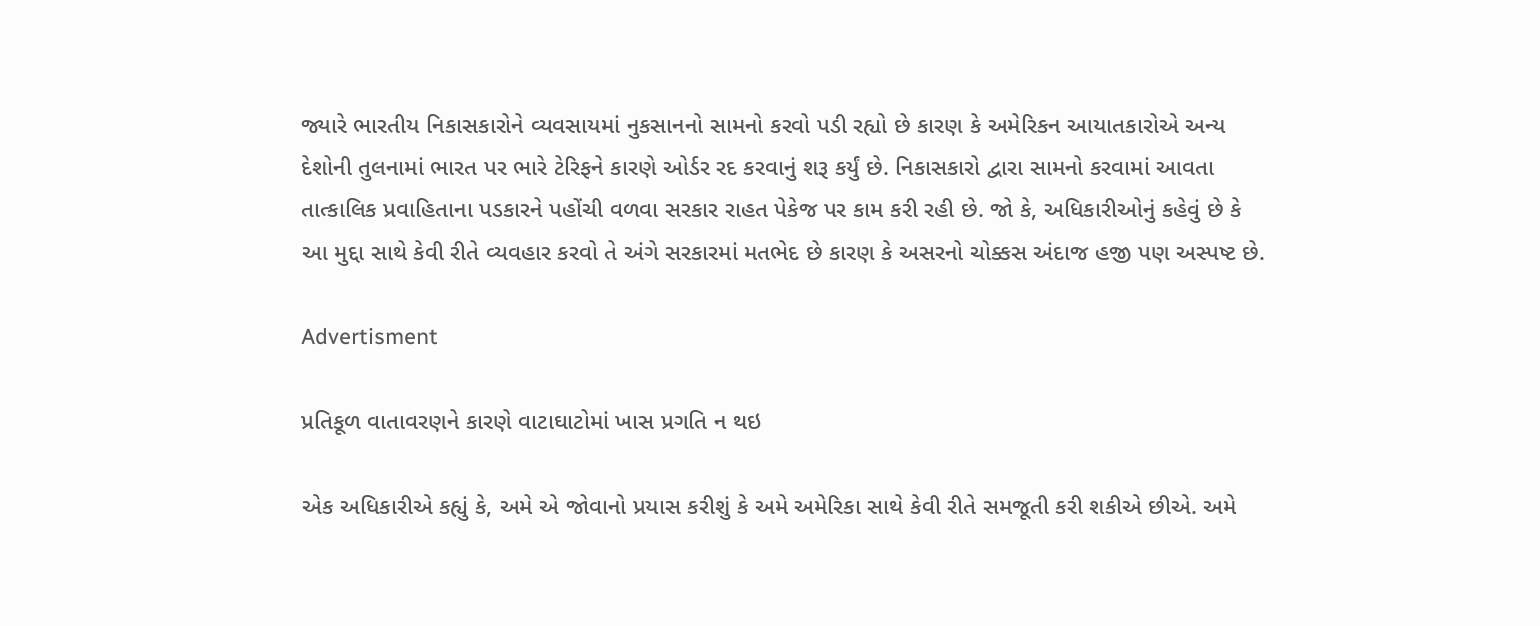જ્યારે ભારતીય નિકાસકારોને વ્યવસાયમાં નુકસાનનો સામનો કરવો પડી રહ્યો છે કારણ કે અમેરિકન આયાતકારોએ અન્ય દેશોની તુલનામાં ભારત પર ભારે ટેરિફને કારણે ઓર્ડર રદ કરવાનું શરૂ કર્યું છે. નિકાસકારો દ્વારા સામનો કરવામાં આવતા તાત્કાલિક પ્રવાહિતાના પડકારને પહોંચી વળવા સરકાર રાહત પેકેજ પર કામ કરી રહી છે. જો કે, અધિકારીઓનું કહેવું છે કે આ મુદ્દા સાથે કેવી રીતે વ્યવહાર કરવો તે અંગે સરકારમાં મતભેદ છે કારણ કે અસરનો ચોક્કસ અંદાજ હજી પણ અસ્પષ્ટ છે.

Advertisment

પ્રતિકૂળ વાતાવરણને કારણે વાટાઘાટોમાં ખાસ પ્રગતિ ન થઇ

એક અધિકારીએ કહ્યું કે, અમે એ જોવાનો પ્રયાસ કરીશું કે અમે અમેરિકા સાથે કેવી રીતે સમજૂતી કરી શકીએ છીએ. અમે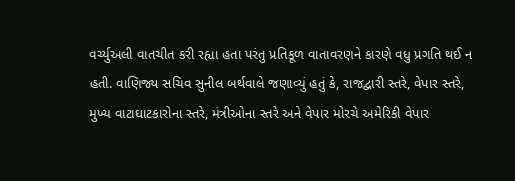વર્ચ્યુઅલી વાતચીત કરી રહ્યા હતા પરંતુ પ્રતિકૂળ વાતાવરણને કારણે વધુ પ્રગતિ થઈ ન હતી. વાણિજ્ય સચિવ સુનીલ બર્થવાલે જણાવ્યું હતું કે, રાજદ્વારી સ્તરે, વેપાર સ્તરે, મુખ્ય વાટાઘાટકારોના સ્તરે, મંત્રીઓના સ્તરે અને વેપાર મોરચે અમેરિકી વેપાર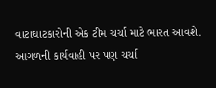વાટાઘાટકારોની એક ટીમ ચર્ચા માટે ભારત આવશે. આગળની કાર્યવાહી પર પણ ચર્ચા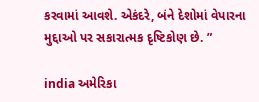કરવામાં આવશે. એકંદરે, બંને દેશોમાં વેપારના મુદ્દાઓ પર સકારાત્મક દૃષ્ટિકોણ છે. ”

india અમેરિકા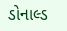ડોનાલ્ડ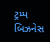ટ્રમ્પ બિઝનેસ